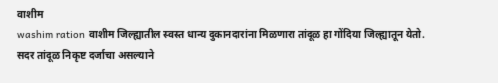वाशीम
washim ration वाशीम जिल्ह्यातील स्वस्त धान्य दुकानदारांना मिळणारा तांदूळ हा गोंदिया जिल्ह्यातून येतो. सदर तांदूळ निकृष्ट दर्जाचा असल्याने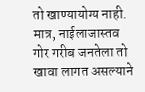तो खाण्यायोग्य नाही. मात्र, नाईलाजास्तव गोर गरीब जनतेला तो खावा लागत असल्याने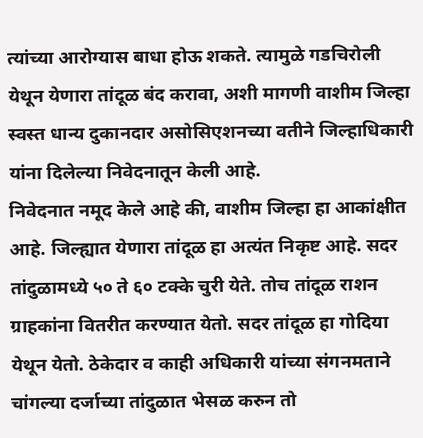त्यांच्या आरोग्यास बाधा होऊ शकते. त्यामुळे गडचिरोली येथून येणारा तांदूळ बंद करावा, अशी मागणी वाशीम जिल्हा स्वस्त धान्य दुकानदार असोसिएशनच्या वतीने जिल्हाधिकारी यांना दिलेल्या निवेदनातून केली आहे.
निवेदनात नमूद केले आहे की, वाशीम जिल्हा हा आकांक्षीत आहे. जिल्ह्यात येणारा तांदूळ हा अत्यंत निकृष्ट आहे. सदर तांदुळामध्ये ५० ते ६० टक्के चुरी येते. तोच तांदूळ राशन ग्राहकांना वितरीत करण्यात येतो. सदर तांदूळ हा गोदिया येथून येतो. ठेकेदार व काही अधिकारी यांच्या संगनमताने चांगल्या दर्जाच्या तांदुळात भेसळ करुन तो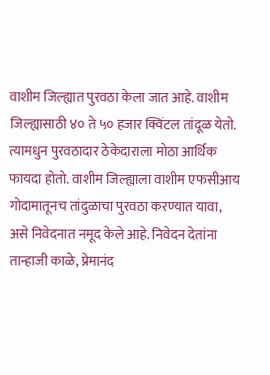वाशीम जिल्ह्यात पुरवठा केला जात आहे. वाशीम जिल्ह्यासाठी ४० ते ५० हजार क्विंटल तांदूळ येतो. त्यामधुन पुरवठादार ठेकेदाराला मोठा आर्थिक फायदा होतो. वाशीम जिल्ह्याला वाशीम एफसीआय गोदामातूनच तांदुळाचा पुरवठा करण्यात यावा, असे निवेदनात नमूद केले आहे. निवेदन देतांना तान्हाजी काळे, प्रेमानंद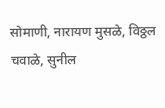सोमाणी, नारायण मुसळे, विठ्ठल चवाळे, सुनील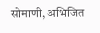सोमाणी, अभिजित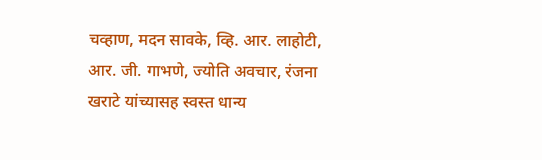चव्हाण, मदन सावके, व्हि. आर. लाहोटी, आर. जी. गाभणे, ज्योति अवचार, रंजना खराटे यांच्यासह स्वस्त धान्य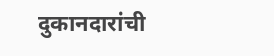दुकानदारांची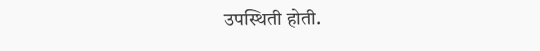उपस्थिती होती.